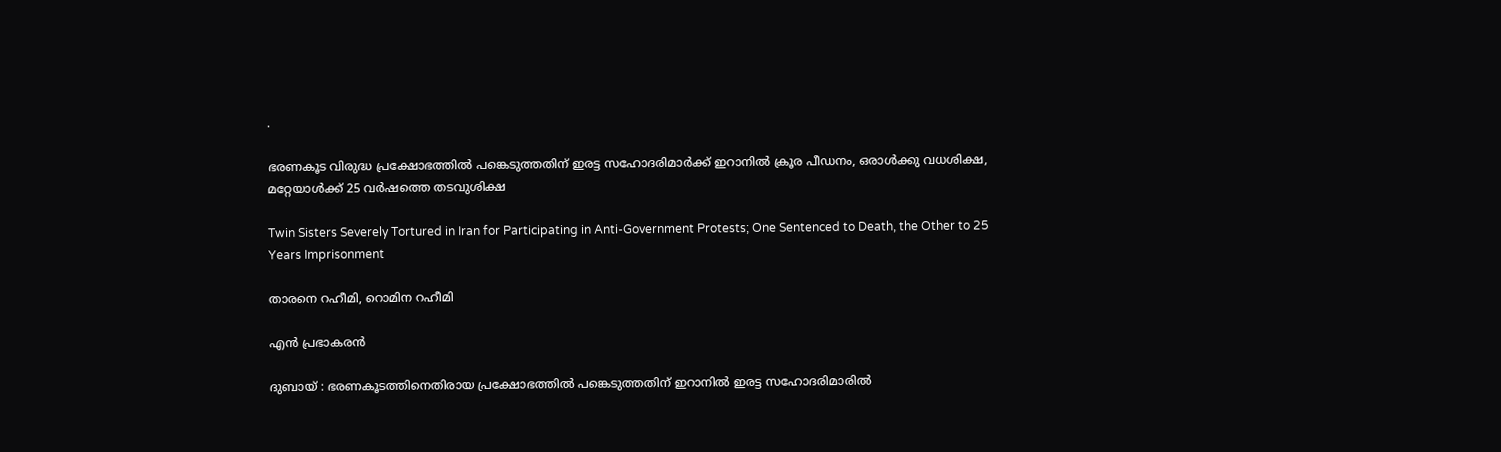.

ഭരണകൂട വിരുദ്ധ പ്രക്ഷോഭത്തില്‍ പങ്കെടുത്തതിന് ഇരട്ട സഹോദരിമാര്‍ക്ക് ഇറാനില്‍ ക്രൂര പീഡനം, ഒരാള്‍ക്കു വധശിക്ഷ, മറ്റേയാള്‍ക്ക് 25 വര്‍ഷത്തെ തടവുശിക്ഷ

Twin Sisters Severely Tortured in Iran for Participating in Anti-Government Protests; One Sentenced to Death, the Other to 25 Years Imprisonment

താരനെ റഹീമി, റൊമിന റഹീമി

എന്‍ പ്രഭാകരന്‍

ദുബായ് : ഭരണകൂടത്തിനെതിരായ പ്രക്ഷോഭത്തില്‍ പങ്കെടുത്തതിന് ഇറാനില്‍ ഇരട്ട സഹോദരിമാരില്‍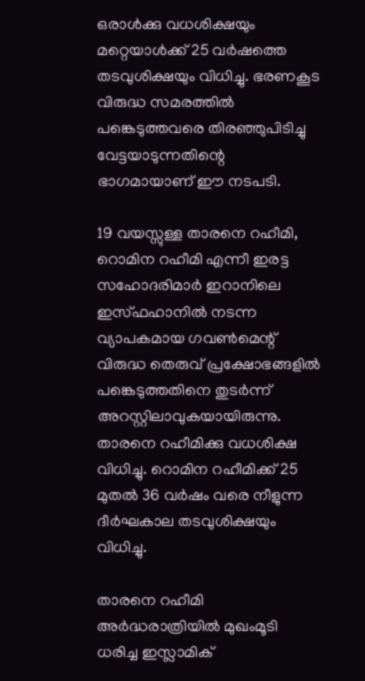ഒരാള്‍ക്കു വധശിക്ഷയും മറ്റെയാള്‍ക്ക് 25 വര്‍ഷത്തെ തടവുശിക്ഷയും വിധിച്ചു. ഭരണകൂട വിരുദ്ധ സമരത്തില്‍ പങ്കെടുത്തവരെ തിരഞ്ഞുപിടിച്ചു വേട്ടയാടുന്നതിന്റെ ഭാഗമായാണ് ഈ നടപടി.

19 വയസ്സുള്ള താരനെ റഹീമി, റൊമിന റഹീമി എന്നീ ഇരട്ട സഹോദരിമാര്‍ ഇറാനിലെ ഇസ്ഫഹാനില്‍ നടന്ന വ്യാപകമായ ഗവണ്‍മെന്റ് വിരുദ്ധ തെരുവ് പ്രക്ഷോഭങ്ങളില്‍ പങ്കെടുത്തതിനെ തുടര്‍ന്ന് അറസ്റ്റിലാവുകയായിരുന്നു. താരനെ റഹീമിക്കു വധശിക്ഷ വിധിച്ചു. റൊമിന റഹീമിക്ക് 25 മുതല്‍ 36 വര്‍ഷം വരെ നീളുന്ന ദീര്‍ഘകാല തടവുശിക്ഷയും വിധിച്ചു.

താരനെ റഹീമി
അര്‍ദ്ധരാത്രിയില്‍ മുഖംമൂടി ധരിച്ച ഇസ്ലാമിക്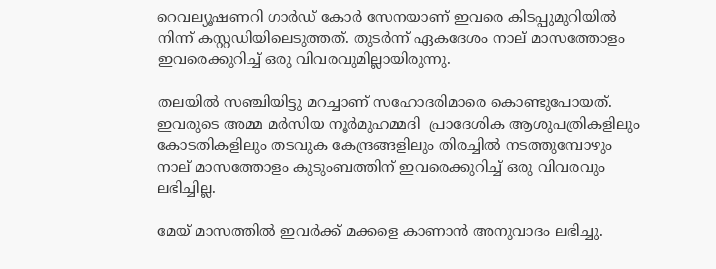റെവല്യൂഷണറി ഗാര്‍ഡ് കോര്‍ സേനയാണ് ഇവരെ കിടപ്പുമുറിയില്‍ നിന്ന് കസ്റ്റഡിയിലെടുത്തത്. തുടര്‍ന്ന് ഏകദേശം നാല് മാസത്തോളം ഇവരെക്കുറിച്ച് ഒരു വിവരവുമില്ലായിരുന്നു.

തലയില്‍ സഞ്ചിയിട്ടു മറച്ചാണ് സഹോദരിമാരെ കൊണ്ടുപോയത്. ഇവരുടെ അമ്മ മര്‍സിയ നൂര്‍മുഹമ്മദി  പ്രാദേശിക ആശുപത്രികളിലും കോടതികളിലും തടവുക കേന്ദ്രങ്ങളിലും തിരച്ചില്‍ നടത്തുമ്പോഴും നാല് മാസത്തോളം കുടുംബത്തിന് ഇവരെക്കുറിച്ച് ഒരു വിവരവും ലഭിച്ചില്ല.

മേയ് മാസത്തില്‍ ഇവര്‍ക്ക് മക്കളെ കാണാന്‍ അനുവാദം ലഭിച്ചു.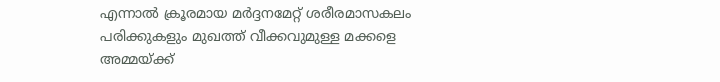എന്നാല്‍ ക്രൂരമായ മര്‍ദ്ദനമേറ്റ് ശരീരമാസകലം പരിക്കുകളും മുഖത്ത് വീക്കവുമുള്ള മക്കളെ അമ്മയ്ക്ക്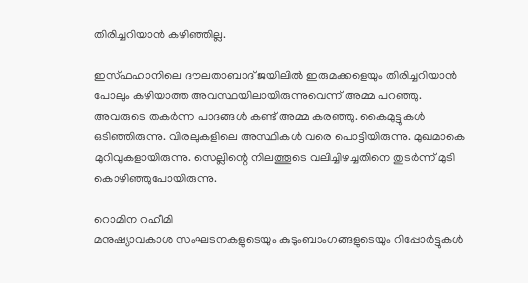തിരിച്ചറിയാന്‍ കഴിഞ്ഞില്ല.

ഇസ്ഫഹാനിലെ ദൗലതാബാദ് ജയിലില്‍ ഇരുമക്കളെയും തിരിച്ചറിയാന്‍ പോലും കഴിയാത്ത അവസ്ഥയിലായിരുന്നുവെന്ന് അമ്മ പറഞ്ഞു. അവരുടെ തകര്‍ന്ന പാദങ്ങള്‍ കണ്ട് അമ്മ കരഞ്ഞു. കൈമുട്ടുകള്‍ ഒടിഞ്ഞിരുന്നു. വിരലുകളിലെ അസ്ഥികള്‍ വരെ പൊട്ടിയിരുന്നു. മുഖമാകെ മുറിവുകളായിരുന്നു. സെല്ലിന്റെ നിലത്തൂടെ വലിച്ചിഴച്ചതിനെ തുടര്‍ന്ന് മുടി കൊഴിഞ്ഞുപോയിരുന്നു.

റൊമിന റഹീമി
മനുഷ്യാവകാശ സംഘടനകളുടെയും കുടുംബാംഗങ്ങളുടെയും റിപ്പോര്‍ട്ടുകള്‍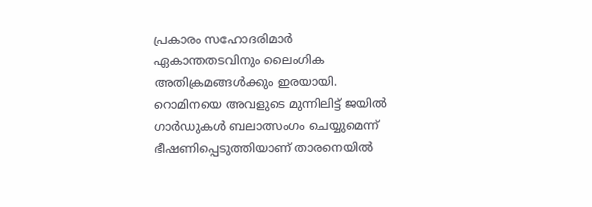പ്രകാരം സഹോദരിമാര്‍ ഏകാന്തതടവിനും ലൈംഗിക അതിക്രമങ്ങള്‍ക്കും ഇരയായി. റൊമിനയെ അവളുടെ മുന്നിലിട്ട് ജയില്‍ ഗാര്‍ഡുകള്‍ ബലാത്സംഗം ചെയ്യുമെന്ന് ഭീഷണിപ്പെടുത്തിയാണ് താരനെയില്‍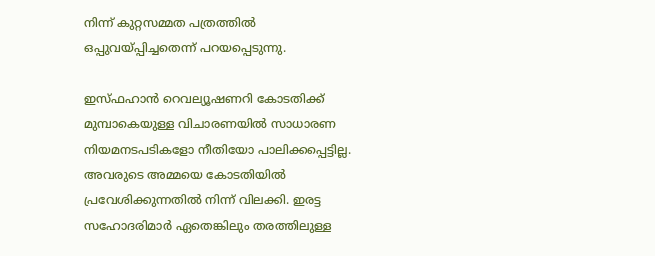നിന്ന് കുറ്റസമ്മത പത്രത്തില്‍ ഒപ്പുവയ്പ്പിച്ചതെന്ന് പറയപ്പെടുന്നു.

ഇസ്ഫഹാന്‍ റെവല്യൂഷണറി കോടതിക്ക് മുമ്പാകെയുള്ള വിചാരണയില്‍ സാധാരണ നിയമനടപടികളോ നീതിയോ പാലിക്കപ്പെട്ടില്ല. അവരുടെ അമ്മയെ കോടതിയില്‍ പ്രവേശിക്കുന്നതില്‍ നിന്ന് വിലക്കി. ഇരട്ട സഹോദരിമാര്‍ ഏതെങ്കിലും തരത്തിലുള്ള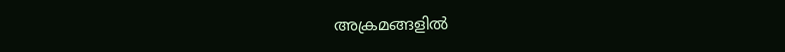അക്രമങ്ങളില്‍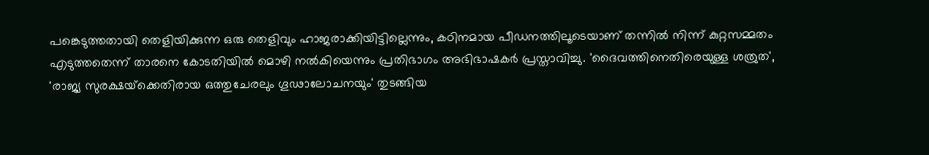പങ്കെടുത്തതായി തെളിയിക്കുന്ന ഒരു തെളിവും ഹാജരാക്കിയിട്ടില്ലെന്നും, കഠിനമായ പീഡനത്തിലൂടെയാണ് തന്നില്‍ നിന്ന് കുറ്റസമ്മതം എടുത്തതെന്ന് താരനെ കോടതിയില്‍ മൊഴി നല്‍കിയെന്നും പ്രതിഭാഗം അഭിഭാഷകര്‍ പ്രസ്താവിച്ചു. 'ദൈവത്തിനെതിരെയുള്ള ശത്രുത', 'രാജ്യ സുരക്ഷയ്‌ക്കെതിരായ ഒത്തുചേരലും ഗൂഢാലോചനയും' തുടങ്ങിയ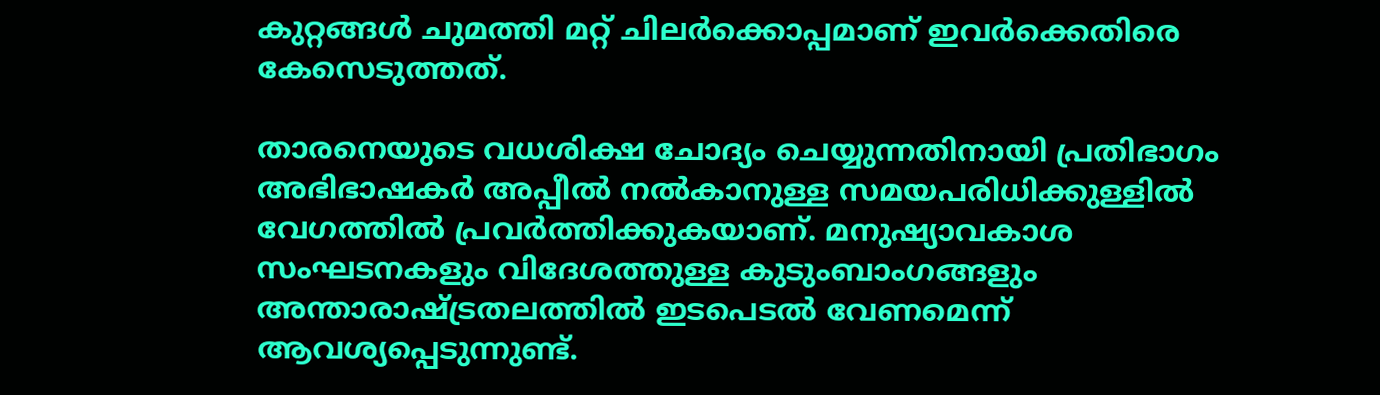കുറ്റങ്ങള്‍ ചുമത്തി മറ്റ് ചിലര്‍ക്കൊപ്പമാണ് ഇവര്‍ക്കെതിരെ കേസെടുത്തത്.

താരനെയുടെ വധശിക്ഷ ചോദ്യം ചെയ്യുന്നതിനായി പ്രതിഭാഗം അഭിഭാഷകര്‍ അപ്പീല്‍ നല്‍കാനുള്ള സമയപരിധിക്കുള്ളില്‍ വേഗത്തില്‍ പ്രവര്‍ത്തിക്കുകയാണ്. മനുഷ്യാവകാശ സംഘടനകളും വിദേശത്തുള്ള കുടുംബാംഗങ്ങളും അന്താരാഷ്ട്രതലത്തില്‍ ഇടപെടല്‍ വേണമെന്ന് ആവശ്യപ്പെടുന്നുണ്ട്.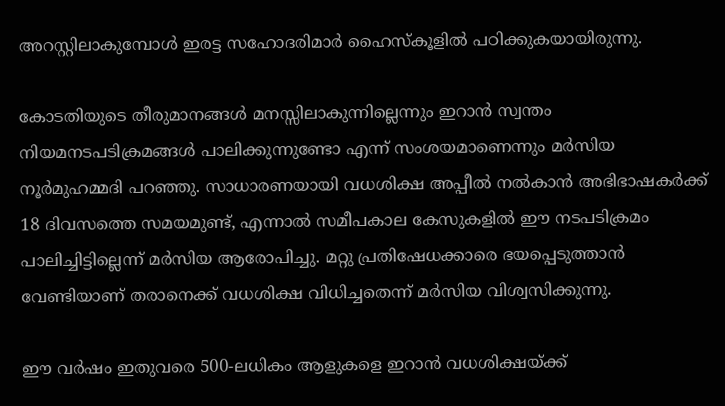അറസ്റ്റിലാകുമ്പോള്‍ ഇരട്ട സഹോദരിമാര്‍ ഹൈസ്‌കൂളില്‍ പഠിക്കുകയായിരുന്നു.

കോടതിയുടെ തീരുമാനങ്ങള്‍ മനസ്സിലാകുന്നില്ലെന്നും ഇറാന്‍ സ്വന്തം നിയമനടപടിക്രമങ്ങള്‍ പാലിക്കുന്നുണ്ടോ എന്ന് സംശയമാണെന്നും മര്‍സിയ നൂര്‍മുഹമ്മദി പറഞ്ഞു. സാധാരണയായി വധശിക്ഷ അപ്പീല്‍ നല്‍കാന്‍ അഭിഭാഷകര്‍ക്ക് 18 ദിവസത്തെ സമയമുണ്ട്, എന്നാല്‍ സമീപകാല കേസുകളില്‍ ഈ നടപടിക്രമം പാലിച്ചിട്ടില്ലെന്ന് മര്‍സിയ ആരോപിച്ചു. മറ്റു പ്രതിഷേധക്കാരെ ഭയപ്പെടുത്താന്‍ വേണ്ടിയാണ് തരാനെക്ക് വധശിക്ഷ വിധിച്ചതെന്ന് മര്‍സിയ വിശ്വസിക്കുന്നു.

ഈ വര്‍ഷം ഇതുവരെ 500-ലധികം ആളുകളെ ഇറാന്‍ വധശിക്ഷയ്ക്ക്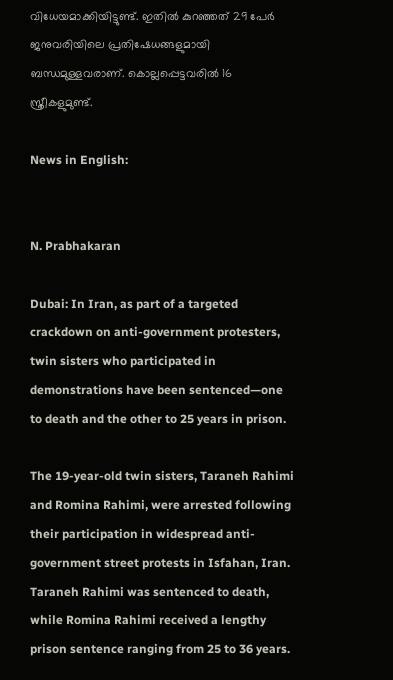വിധേയമാക്കിയിട്ടുണ്ട്. ഇതില്‍ കുറഞ്ഞത് 29 പേര്‍ ജനുവരിയിലെ പ്രതിഷേധങ്ങളുമായി ബന്ധമുള്ളവരാണ്. കൊല്ലപ്പെട്ടവരില്‍ 16 സ്ത്രീകളുമുണ്ട്.

News in English:


N. Prabhakaran

Dubai: In Iran, as part of a targeted crackdown on anti-government protesters, twin sisters who participated in demonstrations have been sentenced—one to death and the other to 25 years in prison.

The 19-year-old twin sisters, Taraneh Rahimi and Romina Rahimi, were arrested following their participation in widespread anti-government street protests in Isfahan, Iran. Taraneh Rahimi was sentenced to death, while Romina Rahimi received a lengthy prison sentence ranging from 25 to 36 years.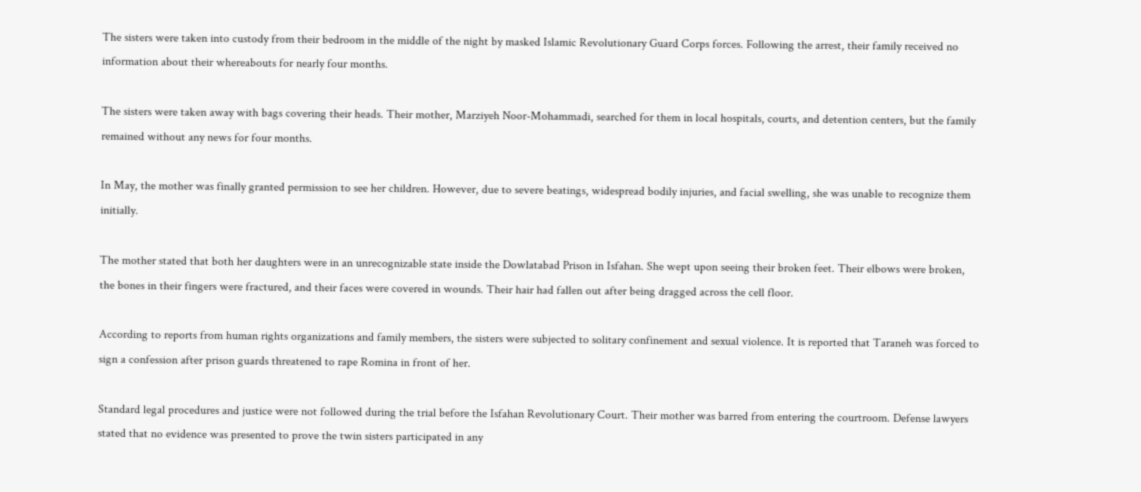The sisters were taken into custody from their bedroom in the middle of the night by masked Islamic Revolutionary Guard Corps forces. Following the arrest, their family received no information about their whereabouts for nearly four months.

The sisters were taken away with bags covering their heads. Their mother, Marziyeh Noor-Mohammadi, searched for them in local hospitals, courts, and detention centers, but the family remained without any news for four months.

In May, the mother was finally granted permission to see her children. However, due to severe beatings, widespread bodily injuries, and facial swelling, she was unable to recognize them initially.

The mother stated that both her daughters were in an unrecognizable state inside the Dowlatabad Prison in Isfahan. She wept upon seeing their broken feet. Their elbows were broken, the bones in their fingers were fractured, and their faces were covered in wounds. Their hair had fallen out after being dragged across the cell floor.

According to reports from human rights organizations and family members, the sisters were subjected to solitary confinement and sexual violence. It is reported that Taraneh was forced to sign a confession after prison guards threatened to rape Romina in front of her.

Standard legal procedures and justice were not followed during the trial before the Isfahan Revolutionary Court. Their mother was barred from entering the courtroom. Defense lawyers stated that no evidence was presented to prove the twin sisters participated in any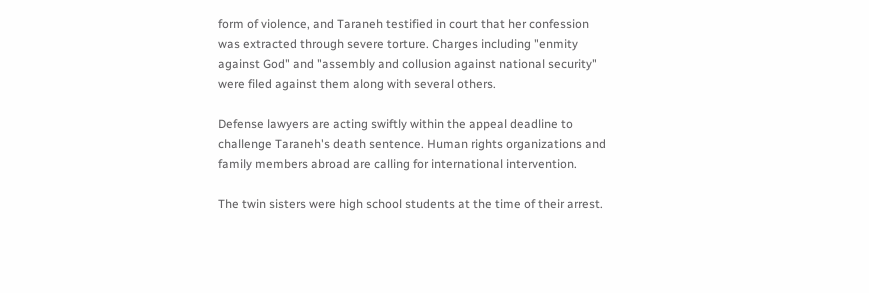form of violence, and Taraneh testified in court that her confession was extracted through severe torture. Charges including "enmity against God" and "assembly and collusion against national security" were filed against them along with several others.

Defense lawyers are acting swiftly within the appeal deadline to challenge Taraneh's death sentence. Human rights organizations and family members abroad are calling for international intervention.

The twin sisters were high school students at the time of their arrest.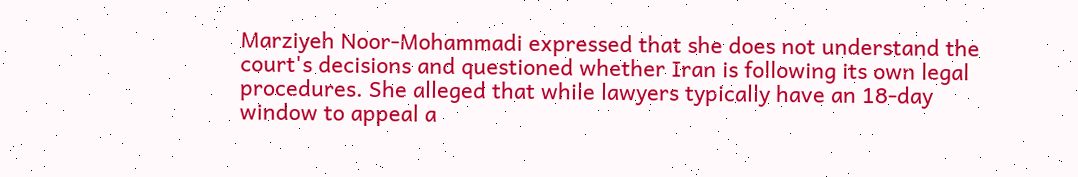Marziyeh Noor-Mohammadi expressed that she does not understand the court's decisions and questioned whether Iran is following its own legal procedures. She alleged that while lawyers typically have an 18-day window to appeal a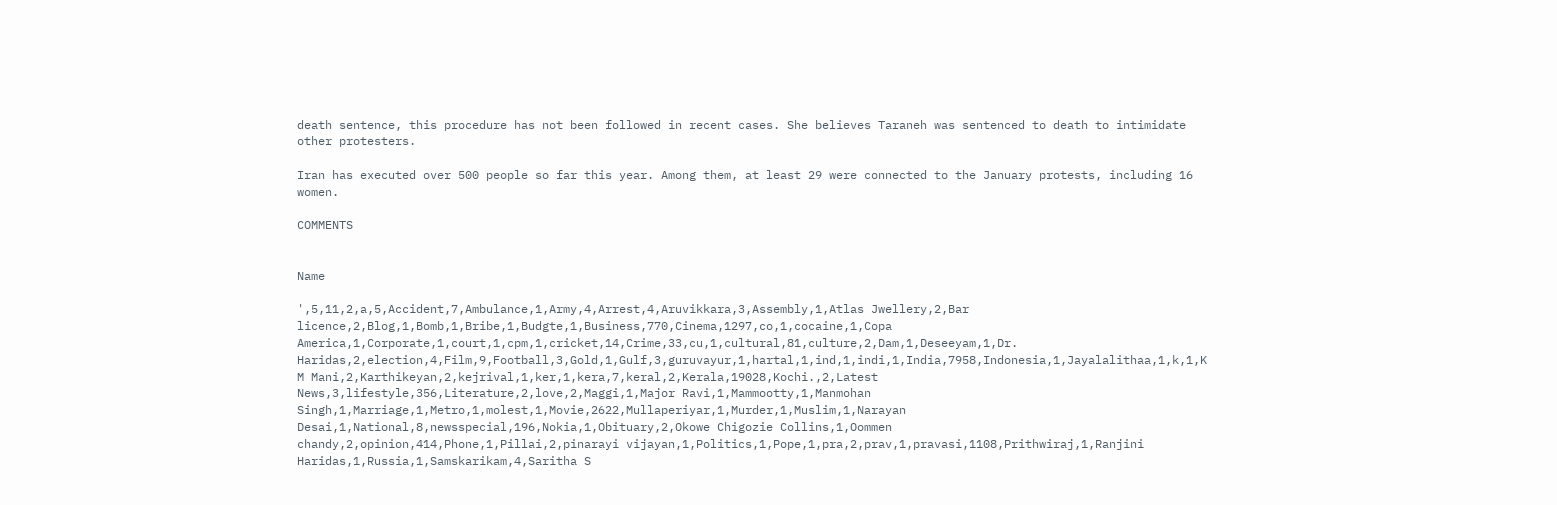death sentence, this procedure has not been followed in recent cases. She believes Taraneh was sentenced to death to intimidate other protesters.

Iran has executed over 500 people so far this year. Among them, at least 29 were connected to the January protests, including 16 women.

COMMENTS


Name

',5,11,2,a,5,Accident,7,Ambulance,1,Army,4,Arrest,4,Aruvikkara,3,Assembly,1,Atlas Jwellery,2,Bar licence,2,Blog,1,Bomb,1,Bribe,1,Budgte,1,Business,770,Cinema,1297,co,1,cocaine,1,Copa America,1,Corporate,1,court,1,cpm,1,cricket,14,Crime,33,cu,1,cultural,81,culture,2,Dam,1,Deseeyam,1,Dr. Haridas,2,election,4,Film,9,Football,3,Gold,1,Gulf,3,guruvayur,1,hartal,1,ind,1,indi,1,India,7958,Indonesia,1,Jayalalithaa,1,k,1,K M Mani,2,Karthikeyan,2,kejrival,1,ker,1,kera,7,keral,2,Kerala,19028,Kochi.,2,Latest News,3,lifestyle,356,Literature,2,love,2,Maggi,1,Major Ravi,1,Mammootty,1,Manmohan Singh,1,Marriage,1,Metro,1,molest,1,Movie,2622,Mullaperiyar,1,Murder,1,Muslim,1,Narayan Desai,1,National,8,newsspecial,196,Nokia,1,Obituary,2,Okowe Chigozie Collins,1,Oommen chandy,2,opinion,414,Phone,1,Pillai,2,pinarayi vijayan,1,Politics,1,Pope,1,pra,2,prav,1,pravasi,1108,Prithwiraj,1,Ranjini Haridas,1,Russia,1,Samskarikam,4,Saritha S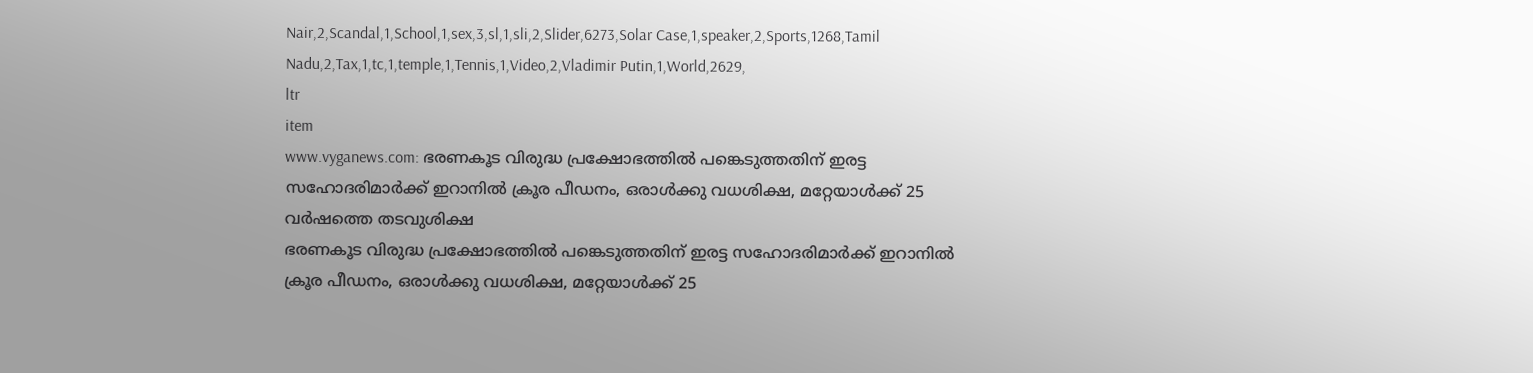Nair,2,Scandal,1,School,1,sex,3,sl,1,sli,2,Slider,6273,Solar Case,1,speaker,2,Sports,1268,Tamil Nadu,2,Tax,1,tc,1,temple,1,Tennis,1,Video,2,Vladimir Putin,1,World,2629,
ltr
item
www.vyganews.com: ഭരണകൂട വിരുദ്ധ പ്രക്ഷോഭത്തില്‍ പങ്കെടുത്തതിന് ഇരട്ട സഹോദരിമാര്‍ക്ക് ഇറാനില്‍ ക്രൂര പീഡനം, ഒരാള്‍ക്കു വധശിക്ഷ, മറ്റേയാള്‍ക്ക് 25 വര്‍ഷത്തെ തടവുശിക്ഷ
ഭരണകൂട വിരുദ്ധ പ്രക്ഷോഭത്തില്‍ പങ്കെടുത്തതിന് ഇരട്ട സഹോദരിമാര്‍ക്ക് ഇറാനില്‍ ക്രൂര പീഡനം, ഒരാള്‍ക്കു വധശിക്ഷ, മറ്റേയാള്‍ക്ക് 25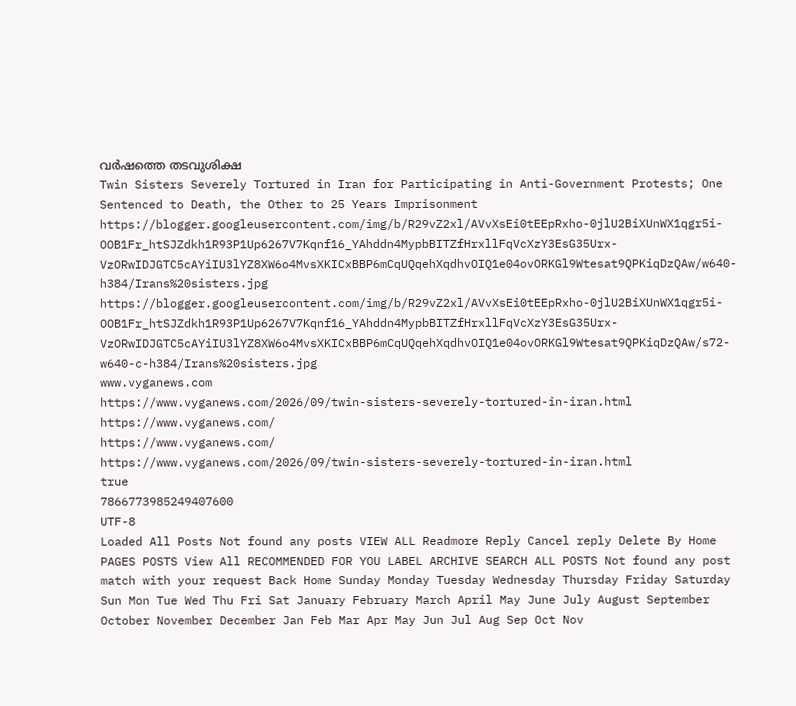വര്‍ഷത്തെ തടവുശിക്ഷ
Twin Sisters Severely Tortured in Iran for Participating in Anti-Government Protests; One Sentenced to Death, the Other to 25 Years Imprisonment
https://blogger.googleusercontent.com/img/b/R29vZ2xl/AVvXsEi0tEEpRxho-0jlU2BiXUnWX1qgr5i-OOB1Fr_htSJZdkh1R93P1Up6267V7Kqnf16_YAhddn4MypbBITZfHrxllFqVcXzY3EsG35Urx-VzORwIDJGTC5cAYiIU3lYZ8XW6o4MvsXKICxBBP6mCqUQqehXqdhvOIQ1e04ovORKGl9Wtesat9QPKiqDzQAw/w640-h384/Irans%20sisters.jpg
https://blogger.googleusercontent.com/img/b/R29vZ2xl/AVvXsEi0tEEpRxho-0jlU2BiXUnWX1qgr5i-OOB1Fr_htSJZdkh1R93P1Up6267V7Kqnf16_YAhddn4MypbBITZfHrxllFqVcXzY3EsG35Urx-VzORwIDJGTC5cAYiIU3lYZ8XW6o4MvsXKICxBBP6mCqUQqehXqdhvOIQ1e04ovORKGl9Wtesat9QPKiqDzQAw/s72-w640-c-h384/Irans%20sisters.jpg
www.vyganews.com
https://www.vyganews.com/2026/09/twin-sisters-severely-tortured-in-iran.html
https://www.vyganews.com/
https://www.vyganews.com/
https://www.vyganews.com/2026/09/twin-sisters-severely-tortured-in-iran.html
true
7866773985249407600
UTF-8
Loaded All Posts Not found any posts VIEW ALL Readmore Reply Cancel reply Delete By Home PAGES POSTS View All RECOMMENDED FOR YOU LABEL ARCHIVE SEARCH ALL POSTS Not found any post match with your request Back Home Sunday Monday Tuesday Wednesday Thursday Friday Saturday Sun Mon Tue Wed Thu Fri Sat January February March April May June July August September October November December Jan Feb Mar Apr May Jun Jul Aug Sep Oct Nov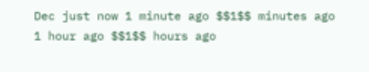Dec just now 1 minute ago $$1$$ minutes ago 1 hour ago $$1$$ hours ago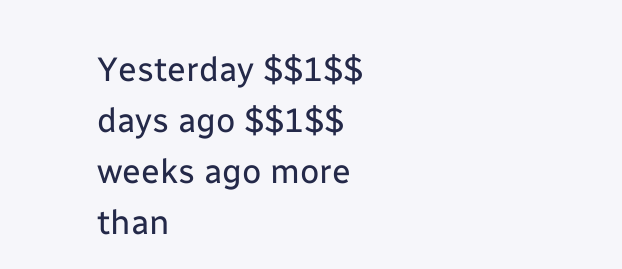Yesterday $$1$$ days ago $$1$$ weeks ago more than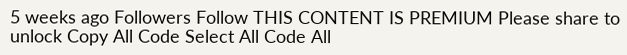5 weeks ago Followers Follow THIS CONTENT IS PREMIUM Please share to unlock Copy All Code Select All Code All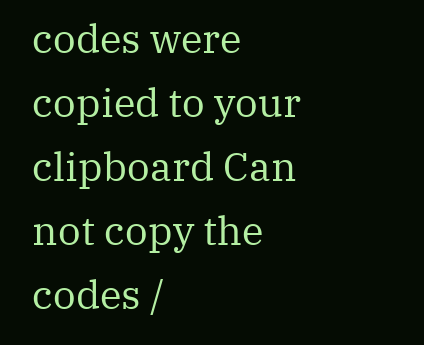codes were copied to your clipboard Can not copy the codes /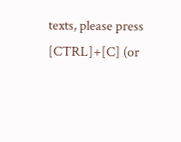texts, please press [CTRL]+[C] (or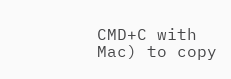CMD+C with Mac) to copy